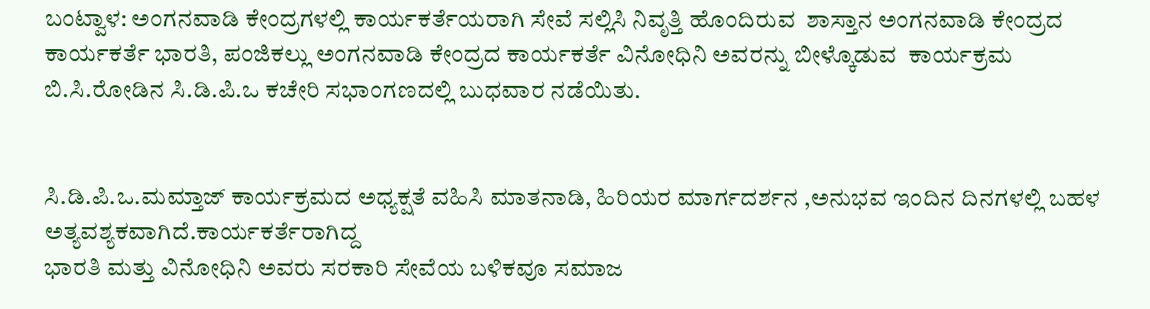ಬಂಟ್ವಾಳ: ಅಂಗನವಾಡಿ ಕೇಂದ್ರಗಳಲ್ಲಿ ಕಾರ್ಯಕರ್ತೆಯರಾಗಿ ಸೇವೆ ಸಲ್ಲಿಸಿ ನಿವೃತ್ತಿ ಹೊಂದಿರುವ  ಶಾಸ್ತಾನ ಅಂಗನವಾಡಿ ಕೇಂದ್ರದ ಕಾರ್ಯಕರ್ತೆ ಭಾರತಿ, ಪಂಜಿಕಲ್ಲು ಅಂಗನವಾಡಿ ಕೇಂದ್ರದ ಕಾರ್ಯಕರ್ತೆ ವಿನೋಧಿನಿ ಅವರನ್ನು ಬೀಳ್ಕೊಡುವ  ಕಾರ್ಯಕ್ರಮ ಬಿ.ಸಿ.ರೋಡಿನ ಸಿ.ಡಿ.ಪಿ.ಒ ಕಚೇರಿ ಸಭಾಂಗಣದಲ್ಲಿ ಬುಧವಾರ ನಡೆಯಿತು.


ಸಿ.ಡಿ.ಪಿ.ಒ.ಮಮ್ತಾಜ್ ಕಾರ್ಯಕ್ರಮದ ಅಧ್ಯಕ್ಷತೆ ವಹಿಸಿ ಮಾತನಾಡಿ, ಹಿರಿಯರ ಮಾರ್ಗದರ್ಶನ ,ಅನುಭವ ಇಂದಿನ ದಿನಗಳಲ್ಲಿ ಬಹಳ ಅತ್ಯವಶ್ಯಕವಾಗಿದೆ.ಕಾರ್ಯಕರ್ತೆರಾಗಿದ್ದ
ಭಾರತಿ ಮತ್ತು ವಿನೋಧಿನಿ ಅವರು ಸರಕಾರಿ ಸೇವೆಯ ಬಳಿಕವೂ ಸಮಾಜ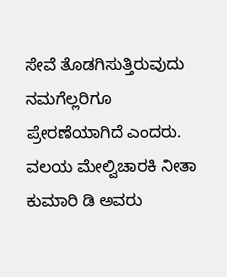ಸೇವೆ ತೊಡಗಿಸುತ್ತಿರುವುದು  ನಮಗೆಲ್ಲರಿಗೂ ಪ್ರೇರಣೆಯಾಗಿದೆ ಎಂದರು.
ವಲಯ ಮೇಲ್ವಿಚಾರಕಿ ನೀತಾ ಕುಮಾರಿ ಡಿ ಅವರು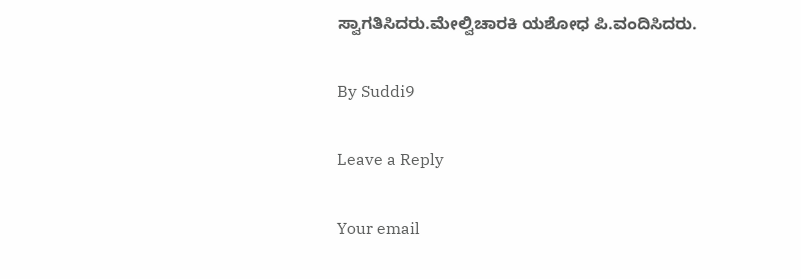ಸ್ವಾಗತಿಸಿದರು.ಮೇಲ್ವಿಚಾರಕಿ ಯಶೋಧ ಪಿ.ವಂದಿಸಿದರು.

By Suddi9

Leave a Reply

Your email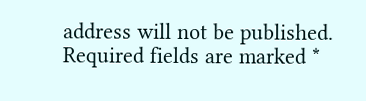address will not be published. Required fields are marked *